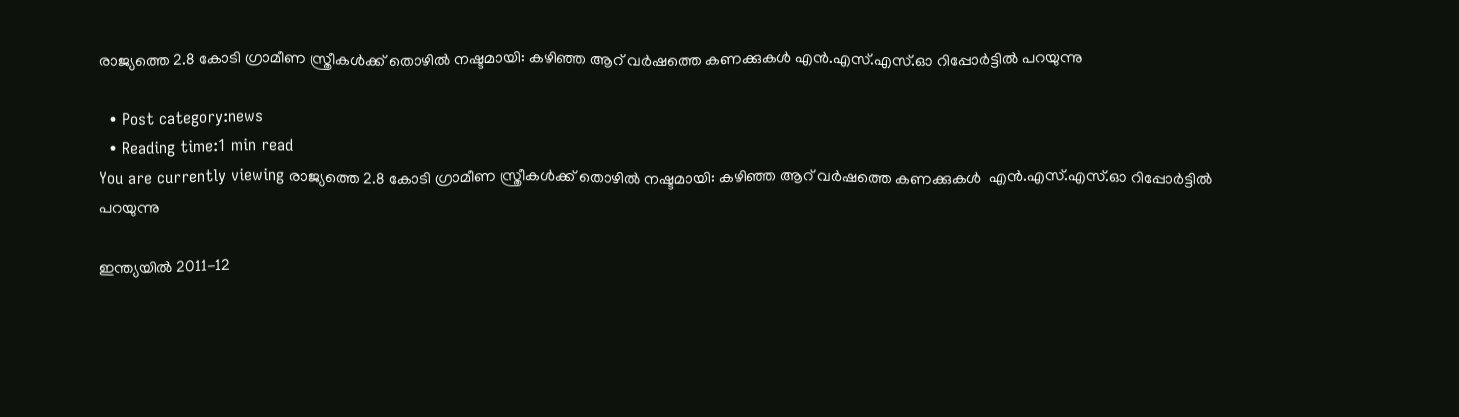രാജ്യത്തെ 2.8 കോടി ഗ്രാമീണ സ്ത്രീകള്‍ക്ക് തൊഴില്‍ നഷ്ടമായി: കഴിഞ്ഞ ആറ് വര്‍ഷത്തെ കണക്കുകൾ എന്‍.എസ്.എസ്.ഓ റിപ്പോർട്ടിൽ പറയുന്നു

  • Post category:news
  • Reading time:1 min read
You are currently viewing രാജ്യത്തെ 2.8 കോടി ഗ്രാമീണ സ്ത്രീകള്‍ക്ക് തൊഴില്‍ നഷ്ടമായി: കഴിഞ്ഞ ആറ് വര്‍ഷത്തെ കണക്കുകൾ  എന്‍.എസ്.എസ്.ഓ റിപ്പോർട്ടിൽ പറയുന്നു

ഇന്ത്യയിൽ 2011-12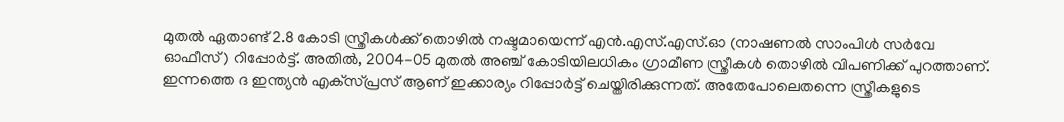മുതല്‍ ഏതാണ്ട് 2.8 കോടി സ്ത്രീകള്‍ക്ക് തൊഴില്‍ നഷ്ടമായെന്ന് എന്‍.എസ്.എസ്.ഓ (നാഷണല്‍ സാംപിള്‍ സര്‍വേ ഓഫീസ്) റിപ്പോര്‍ട്ട്. അതിൽ, 2004-05 മുതല്‍ അഞ്ച് കോടിയിലധികം ഗ്രാമീണ സ്ത്രീകള്‍ തൊഴില്‍ വിപണിക്ക് പുറത്താണ്. ഇന്നത്തെ ദ ഇന്ത്യന്‍ എക്‌സ്പ്രസ് ആണ് ഇക്കാര്യം റിപ്പോര്‍ട്ട് ചെയ്തിരിക്കുന്നത്. അതേപോലെതന്നെ സ്ത്രീകളുടെ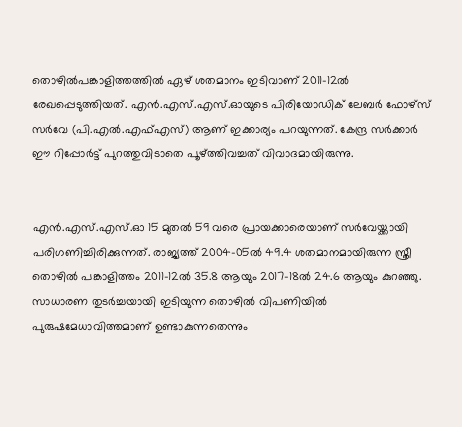തൊഴില്‍പങ്കാളിത്തത്തില്‍ ഏഴ് ശതമാനം ഇടിവാണ് 2011-12ല്‍ രേഖപ്പെടുത്തിയത്. എന്‍.എസ്.എസ്.ഓയുടെ പിരിയോഡിക് ലേബര്‍ ഫോഴ്‌സ് സര്‍വേ (പി.എല്‍.എഫ്എസ്) ആണ് ഇക്കാര്യം പറയുന്നത്. കേന്ദ്ര സര്‍ക്കാര്‍ ഈ റിപ്പോര്‍ട്ട് പുറത്തുവിടാതെ പൂഴ്ത്തിവച്ചത് വിവാദമായിരുന്നു.


എന്‍.എസ്.എസ്.ഓ 15 മുതല്‍ 59 വരെ പ്രായക്കാരെയാണ് സര്‍വേയ്ക്കായി പരിഗണിച്ചിരിക്കുന്നത്. രാജ്യത്ത് 2004-05ല്‍ 49.4 ശതമാനമായിരുന്ന സ്ത്രീ തൊഴില്‍ പങ്കാളിത്തം 2011-12ല്‍ 35.8 ആയും 2017-18ല്‍ 24.6 ആയും കുറഞ്ഞു. സാധാരണ തുടർച്ചയായി ഇടിയുന്ന തൊഴില്‍ വിപണിയില്‍ പുരുഷമേധാവിത്തമാണ് ഉണ്ടാകുന്നതെന്നും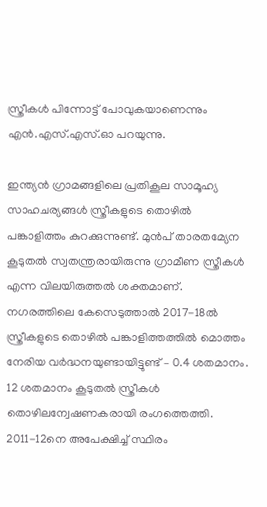സ്ത്രീകള്‍ പിന്നോട്ട് പോവുകയാണെന്നും എന്‍.എസ്.എസ്.ഓ പറയുന്നു.

ഇന്ത്യൻ ഗ്രാമങ്ങളിലെ പ്രതികൂല സാമൂഹ്യ സാഹചര്യങ്ങള്‍ സ്ത്രീകളുടെ തൊഴില്‍ പങ്കാളിത്തം കുറക്കുന്നുണ്ട്. മുൻപ് താരതമ്യേന കൂടുതല്‍ സ്വതന്ത്രരായിരുന്നു ഗ്രാമീണ സ്ത്രീകള്‍ എന്ന വിലയിരുത്തല്‍ ശക്തമാണ്.
നഗരത്തിലെ കേസെടുത്താല്‍ 2017-18ല്‍ സ്ത്രീകളുടെ തൊഴില്‍ പങ്കാളിത്തത്തില്‍ മൊത്തം നേരിയ വര്‍ദ്ധനയുണ്ടായിട്ടുണ്ട് – 0.4 ശതമാനം. 12 ശതമാനം കൂടുതല്‍ സ്ത്രീകള്‍ തൊഴിലന്വേഷണകരായി രംഗത്തെത്തി. 2011-12നെ അപേക്ഷിച്ച് സ്ഥിരം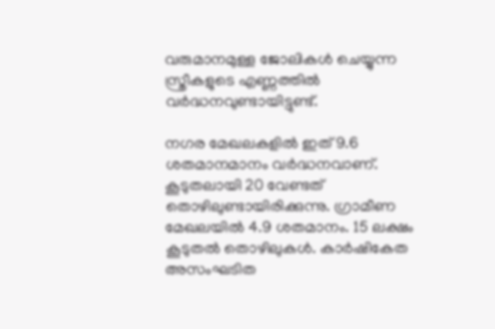വരുമാനമുള്ള ജോലികള്‍ ചെയ്യുന്ന സ്ത്രീകളുടെ എണ്ണത്തില്‍ വര്‍ദ്ധനവുണ്ടായിട്ടുണ്ട്.

നഗര മേഖലകളിൽ ഇത് 9.6 ശതമാനമാനം വര്‍ദ്ധനവാണ്. കൂടുതലായി 20 വേണ്ടത് തൊഴിലുണ്ടായിരിക്കുന്നു. ഗ്രാമീണ മേഖലയില്‍ 4.9 ശതമാനം. 15 ലക്ഷം കൂടുതല്‍ തൊഴിലുകള്‍. കാര്‍ഷികേത അസംഘടിത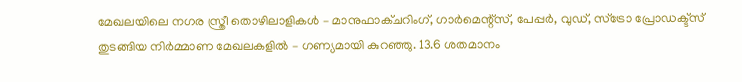മേഖലയിലെ നഗര സ്ത്രീ തൊഴിലാളികള്‍ – മാനുഫാക്ചറിംഗ്, ഗാര്‍മെന്റ്‌സ്, പേപ്പര്‍, വുഡ്, സ്‌ട്രോ പ്രോഡക്ട്‌സ് തുടങ്ങിയ നിര്‍മ്മാണ മേഖലകളില്‍ – ഗണ്യമായി കുറഞ്ഞു. 13.6 ശതമാനം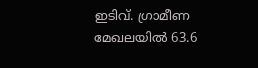ഇടിവ്. ഗ്രാമീണ മേഖലയില്‍ 63.6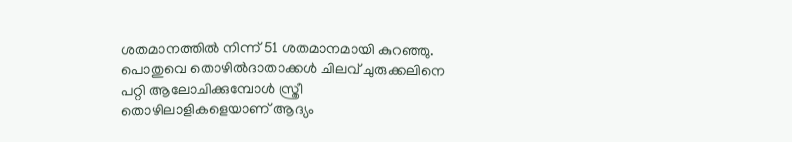ശതമാനത്തില്‍ നിന്ന് 51 ശതമാനമായി കുറഞ്ഞു. പൊതുവെ തൊഴില്‍ദാതാക്കള്‍ ചിലവ് ചുരുക്കലിനെ പറ്റി ആലോചിക്കുമ്പോള്‍ സ്ത്രീ തൊഴിലാളികളെയാണ് ആദ്യം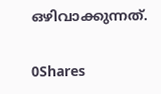ഒഴിവാക്കുന്നത്.

0Shares